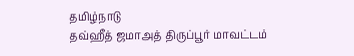தமிழ்நாடு
தவ்ஹீத் ஜமாஅத் திருப்பூர் மாவட்டம்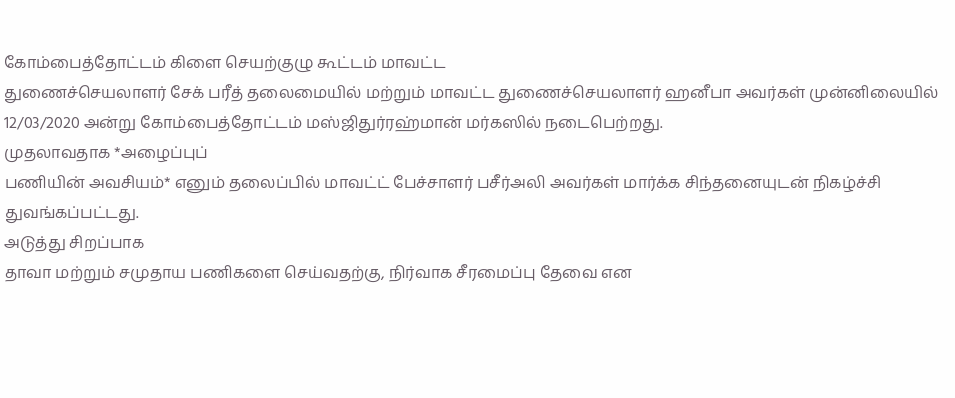கோம்பைத்தோட்டம் கிளை செயற்குழு கூட்டம் மாவட்ட
துணைச்செயலாளர் சேக் பரீத் தலைமையில் மற்றும் மாவட்ட துணைச்செயலாளர் ஹனீபா அவர்கள் முன்னிலையில் 12/03/2020 அன்று கோம்பைத்தோட்டம் மஸ்ஜிதுர்ரஹ்மான் மர்கஸில் நடைபெற்றது.
முதலாவதாக *அழைப்புப்
பணியின் அவசியம்* எனும் தலைப்பில் மாவட்ட் பேச்சாளர் பசீர்அலி அவர்கள் மார்க்க சிந்தனையுடன் நிகழ்ச்சி
துவங்கப்பட்டது.
அடுத்து சிறப்பாக
தாவா மற்றும் சமுதாய பணிகளை செய்வதற்கு, நிர்வாக சீரமைப்பு தேவை என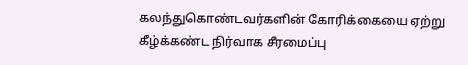கலந்துகொண்டவர்களின் கோரிக்கையை ஏற்று கீழ்க்கண்ட நிர்வாக சீரமைப்பு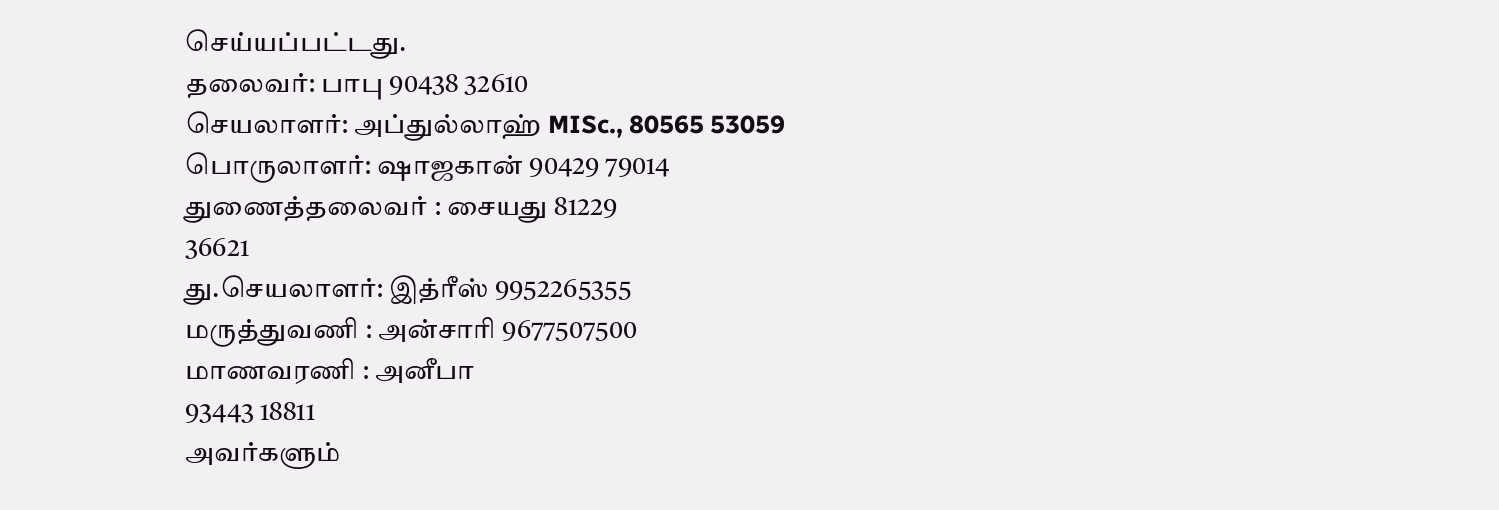செய்யப்பட்டது.
தலைவர்: பாபு 90438 32610
செயலாளர்: அப்துல்லாஹ் MISc., 80565 53059
பொருலாளர்: ஷாஜகான் 90429 79014
துணைத்தலைவர் : சையது 81229
36621
து.செயலாளர்: இத்ரீஸ் 9952265355
மருத்துவணி : அன்சாரி 9677507500
மாணவரணி : அனீபா
93443 18811
அவர்களும்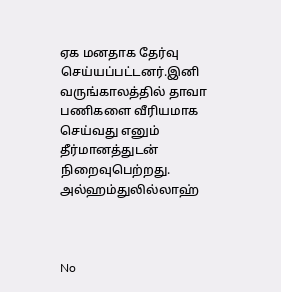ஏக மனதாக தேர்வு செய்யப்பட்டனர்.இனி வருங்காலத்தில் தாவா பணிகளை வீரியமாக செய்வது எனும் தீர்மானத்துடன் நிறைவுபெற்றது.
அல்ஹம்துலில்லாஹ்



No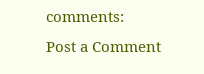comments:
Post a Comment